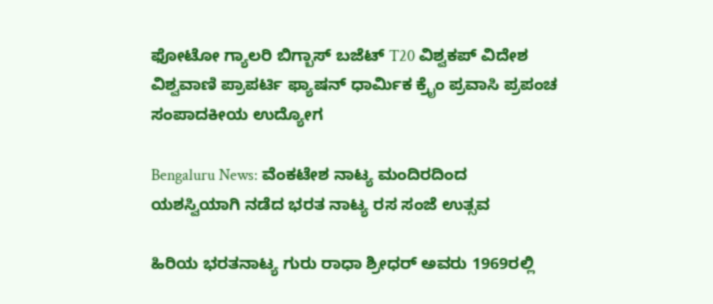ಫೋಟೋ ಗ್ಯಾಲರಿ ಬಿಗ್ಬಾಸ್ ಬಜೆಟ್ T20 ವಿಶ್ವಕಪ್ ವಿದೇಶ ವಿಶ್ವವಾಣಿ ಪ್ರಾಪರ್ಟಿ ಫ್ಯಾಷನ್ ಧಾರ್ಮಿಕ ಕ್ರೈಂ ಪ್ರವಾಸಿ ಪ್ರಪಂಚ ಸಂಪಾದಕೀಯ ಉದ್ಯೋಗ

Bengaluru News: ವೆಂಕಟೇಶ ನಾಟ್ಯ ಮಂದಿರದಿಂದ ಯಶಸ್ವಿಯಾಗಿ ನಡೆದ ಭರತ ನಾಟ್ಯ ರಸ ಸಂಜೆ ಉತ್ಸವ

ಹಿರಿಯ ಭರತನಾಟ್ಯ ಗುರು ರಾಧಾ ಶ್ರೀಧರ್ ಅವರು 1969ರಲ್ಲಿ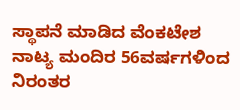ಸ್ಥಾಪನೆ ಮಾಡಿದ ವೆಂಕಟೇಶ ನಾಟ್ಯ ಮಂದಿರ 56ವರ್ಷಗಳಿಂದ ನಿರಂತರ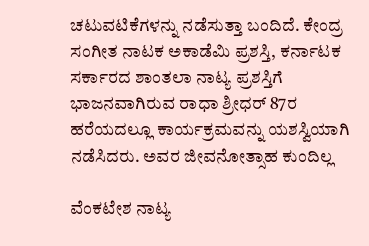ಚಟುವಟಿಕೆಗಳನ್ನು ನಡೆಸುತ್ತಾ ಬಂದಿದೆ. ಕೇಂದ್ರ ಸಂಗೀತ ನಾಟಕ ಅಕಾಡೆಮಿ ಪ್ರಶಸ್ತಿ, ಕರ್ನಾಟಕ ಸರ್ಕಾರದ ಶಾಂತಲಾ ನಾಟ್ಯ ಪ್ರಶಸ್ತಿಗೆ ಭಾಜನವಾಗಿರುವ ರಾಧಾ ಶ್ರೀಧರ್ 87ರ ಹರೆಯದಲ್ಲೂ ಕಾರ್ಯಕ್ರಮವನ್ನು ಯಶಸ್ವಿಯಾಗಿ ನಡೆಸಿದರು. ಅವರ ಜೀವನೋತ್ಸಾಹ ಕುಂದಿಲ್ಲ

ವೆಂಕಟೇಶ ನಾಟ್ಯ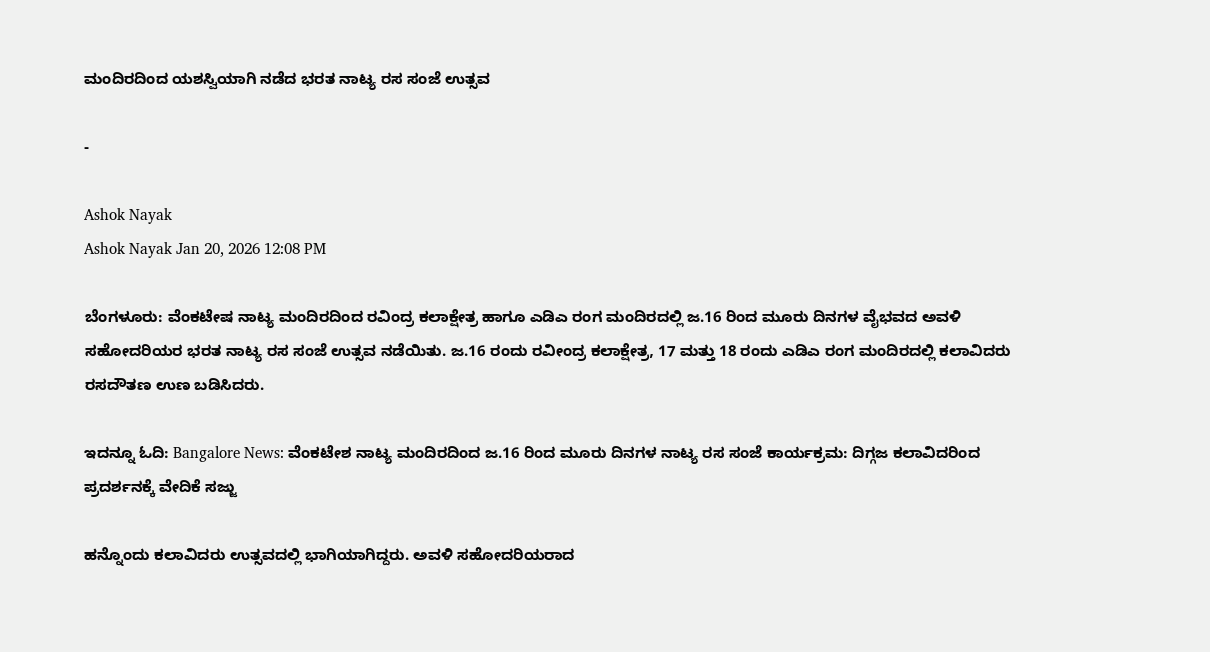ಮಂದಿರದಿಂದ ಯಶಸ್ವಿಯಾಗಿ ನಡೆದ ಭರತ ನಾಟ್ಯ ರಸ ಸಂಜೆ ಉತ್ಸವ

-

Ashok Nayak
Ashok Nayak Jan 20, 2026 12:08 PM

ಬೆಂಗಳೂರು: ವೆಂಕಟೇಷ ನಾಟ್ಯ ಮಂದಿರದಿಂದ ರವಿಂದ್ರ ಕಲಾಕ್ಷೇತ್ರ ಹಾಗೂ ಎಡಿಎ ರಂಗ ಮಂದಿರದಲ್ಲಿ ಜ.16 ರಿಂದ ಮೂರು ದಿನಗಳ ವೈಭವದ ಅವಳಿ ಸಹೋದರಿಯರ ಭರತ ನಾಟ್ಯ ರಸ ಸಂಜೆ ಉತ್ಸವ ನಡೆಯಿತು. ಜ.16 ರಂದು ರವೀಂದ್ರ ಕಲಾಕ್ಷೇತ್ರ, 17 ಮತ್ತು 18 ರಂದು ಎಡಿಎ ರಂಗ ಮಂದಿರದಲ್ಲಿ ಕಲಾವಿದರು ರಸದೌತಣ ಉಣ ಬಡಿಸಿದರು.

ಇದನ್ನೂ ಓದಿ: Bangalore News: ವೆಂಕಟೇಶ ನಾಟ್ಯ ಮಂದಿರದಿಂದ ಜ.16 ರಿಂದ ಮೂರು ದಿನಗಳ ನಾಟ್ಯ ರಸ ಸಂಜೆ ಕಾರ್ಯಕ್ರಮ: ದಿಗ್ಗಜ ಕಲಾವಿದರಿಂದ ಪ್ರದರ್ಶನಕ್ಕೆ ವೇದಿಕೆ ಸಜ್ಜು

ಹನ್ನೊಂದು ಕಲಾವಿದರು ಉತ್ಸವದಲ್ಲಿ ಭಾಗಿಯಾಗಿದ್ದರು. ಅವಳಿ ಸಹೋದರಿಯರಾದ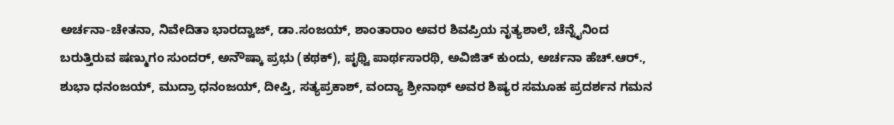ಅರ್ಚನಾ-ಚೇತನಾ, ನಿವೇದಿತಾ ಭಾರದ್ವಾಜ್, ಡಾ.ಸಂಜಯ್, ಶಾಂತಾರಾಂ ಅವರ ಶಿವಪ್ರಿಯ ನೃತ್ಯಶಾಲೆ, ಚೆನ್ನೈನಿಂದ ಬರುತ್ತಿರುವ ಷಣ್ಮುಗಂ ಸುಂದರ್, ಅನೌಷ್ಕಾ ಪ್ರಭು (ಕಥಕ್), ಪೃಥ್ವಿ ಪಾರ್ಥಸಾರಥಿ, ಅವಿಜಿತ್ ಕುಂದು, ಅರ್ಚನಾ ಹೆಚ್.ಆರ್., ಶುಭಾ ಧನಂಜಯ್, ಮುದ್ರಾ ಧನಂಜಯ್, ದೀಪ್ತಿ, ಸತ್ಯಪ್ರಕಾಶ್, ವಂದ್ಯಾ ಶ್ರೀನಾಥ್ ಅವರ ಶಿಷ್ಯರ ಸಮೂಹ ಪ್ರದರ್ಶನ ಗಮನ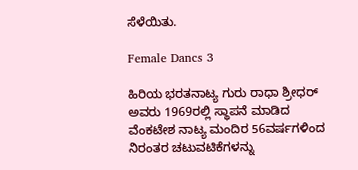ಸೆಳೆಯಿತು.

Female Dancs 3

ಹಿರಿಯ ಭರತನಾಟ್ಯ ಗುರು ರಾಧಾ ಶ್ರೀಧರ್ ಅವರು 1969ರಲ್ಲಿ ಸ್ಥಾಪನೆ ಮಾಡಿದ ವೆಂಕಟೇಶ ನಾಟ್ಯ ಮಂದಿರ 56ವರ್ಷಗಳಿಂದ ನಿರಂತರ ಚಟುವಟಿಕೆಗಳನ್ನು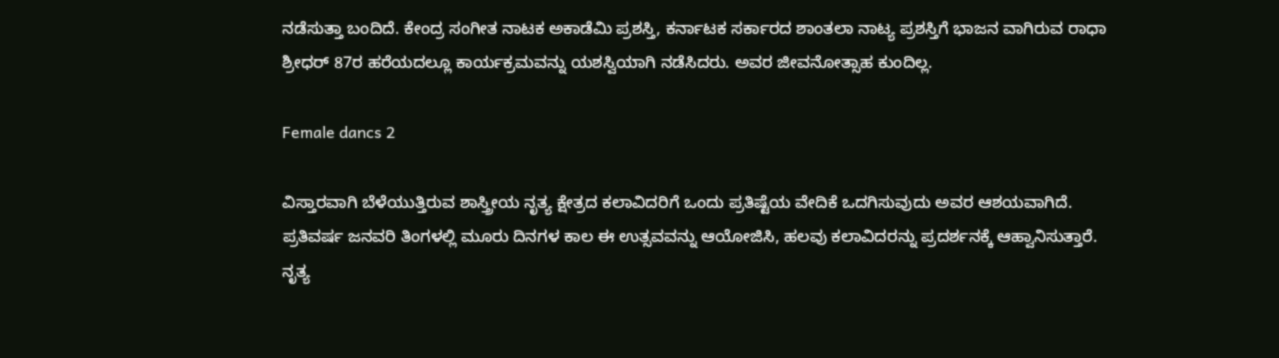ನಡೆಸುತ್ತಾ ಬಂದಿದೆ. ಕೇಂದ್ರ ಸಂಗೀತ ನಾಟಕ ಅಕಾಡೆಮಿ ಪ್ರಶಸ್ತಿ, ಕರ್ನಾಟಕ ಸರ್ಕಾರದ ಶಾಂತಲಾ ನಾಟ್ಯ ಪ್ರಶಸ್ತಿಗೆ ಭಾಜನ ವಾಗಿರುವ ರಾಧಾ ಶ್ರೀಧರ್ 87ರ ಹರೆಯದಲ್ಲೂ ಕಾರ್ಯಕ್ರಮವನ್ನು ಯಶಸ್ವಿಯಾಗಿ ನಡೆಸಿದರು. ಅವರ ಜೀವನೋತ್ಸಾಹ ಕುಂದಿಲ್ಲ.

Female dancs 2

ವಿಸ್ತಾರವಾಗಿ ಬೆಳೆಯುತ್ತಿರುವ ಶಾಸ್ತ್ರೀಯ ನೃತ್ಯ ಕ್ಷೇತ್ರದ ಕಲಾವಿದರಿಗೆ ಒಂದು ಪ್ರತಿಷ್ಟೆಯ ವೇದಿಕೆ ಒದಗಿಸುವುದು ಅವರ ಆಶಯವಾಗಿದೆ. ಪ್ರತಿವರ್ಷ ಜನವರಿ ತಿಂಗಳಲ್ಲಿ ಮೂರು ದಿನಗಳ ಕಾಲ ಈ ಉತ್ಸವವನ್ನು ಆಯೋಜಿಸಿ, ಹಲವು ಕಲಾವಿದರನ್ನು ಪ್ರದರ್ಶನಕ್ಕೆ ಆಹ್ವಾನಿಸುತ್ತಾರೆ. ನೃತ್ಯ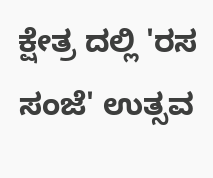ಕ್ಷೇತ್ರ ದಲ್ಲಿ 'ರಸ ಸಂಜೆ' ಉತ್ಸವ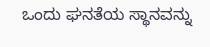ಒಂದು ಘನತೆಯ ಸ್ಥಾನವನ್ನು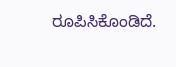ರೂಪಿಸಿಕೊಂಡಿದೆ.